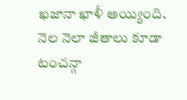ఖజానా ఖాళీ అయ్యింది. నెల నెలా జీతాలు కూడా టంచన్గా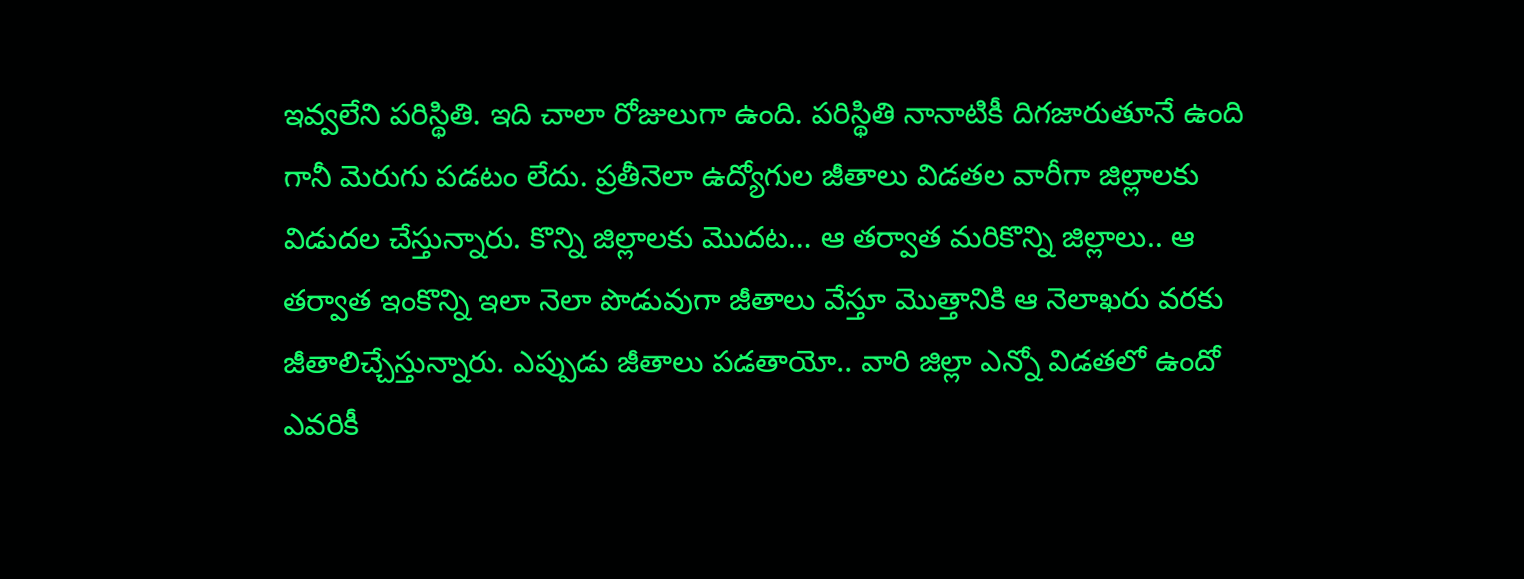ఇవ్వలేని పరిస్థితి. ఇది చాలా రోజులుగా ఉంది. పరిస్థితి నానాటికీ దిగజారుతూనే ఉంది గానీ మెరుగు పడటం లేదు. ప్రతీనెలా ఉద్యోగుల జీతాలు విడతల వారీగా జిల్లాలకు విడుదల చేస్తున్నారు. కొన్ని జిల్లాలకు మొదట… ఆ తర్వాత మరికొన్ని జిల్లాలు.. ఆ తర్వాత ఇంకొన్ని ఇలా నెలా పొడువుగా జీతాలు వేస్తూ మొత్తానికి ఆ నెలాఖరు వరకు జీతాలిచ్చేస్తున్నారు. ఎప్పుడు జీతాలు పడతాయో.. వారి జిల్లా ఎన్నో విడతలో ఉందో ఎవరికీ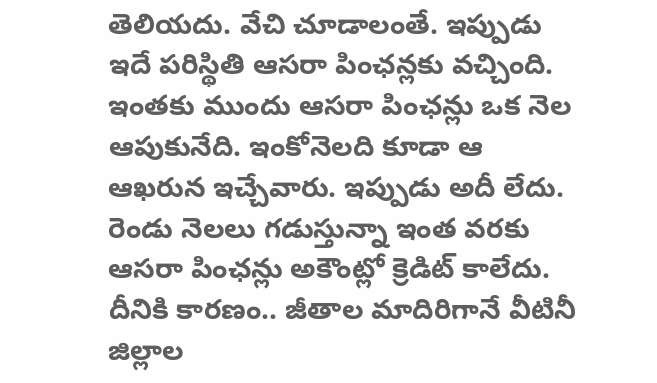తెలియదు. వేచి చూడాలంతే. ఇప్పుడు ఇదే పరిస్థితి ఆసరా పింఛన్లకు వచ్చింది.
ఇంతకు ముందు ఆసరా పింఛన్లు ఒక నెల ఆపుకునేది. ఇంకోనెలది కూడా ఆ ఆఖరున ఇచ్చేవారు. ఇప్పుడు అదీ లేదు. రెండు నెలలు గడుస్తున్నా ఇంత వరకు ఆసరా పింఛన్లు అకౌంట్లో క్రెడిట్ కాలేదు. దీనికి కారణం.. జీతాల మాదిరిగానే వీటినీ జిల్లాల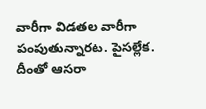వారీగా విడతల వారీగా పంపుతున్నారట. పైసల్లేక. దీంతో ఆసరా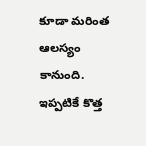కూడా మరింత ఆలస్యం కానుంది. ఇప్పటికే కొత్త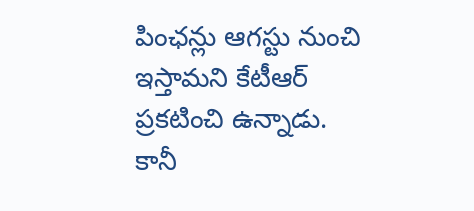పింఛన్లు ఆగస్టు నుంచి ఇస్తామని కేటీఆర్ ప్రకటించి ఉన్నాడు. కానీ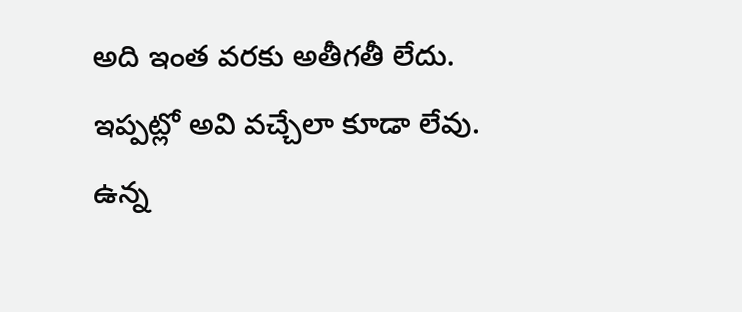అది ఇంత వరకు అతీగతీ లేదు. ఇప్పట్లో అవి వచ్చేలా కూడా లేవు. ఉన్న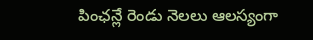పింఛన్లే రెండు నెలలు ఆలస్యంగా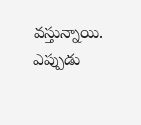వస్తున్నాయి. ఎప్పుడు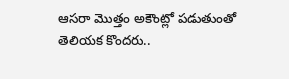ఆసరా మొత్తం అకౌంట్లో పడుతుంతో తెలియక కొందరు..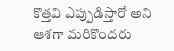కొత్తవి ఎప్పుడిస్తారో అని ఆశగా మరికొందరు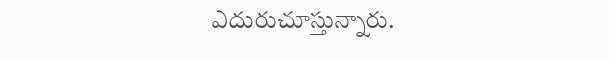ఎదురుచూస్తున్నారు.